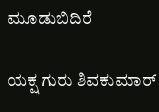ಮೂಡುಬಿದಿರೆ

ಯಕ್ಷ ಗುರು ಶಿವಕುಮಾರ್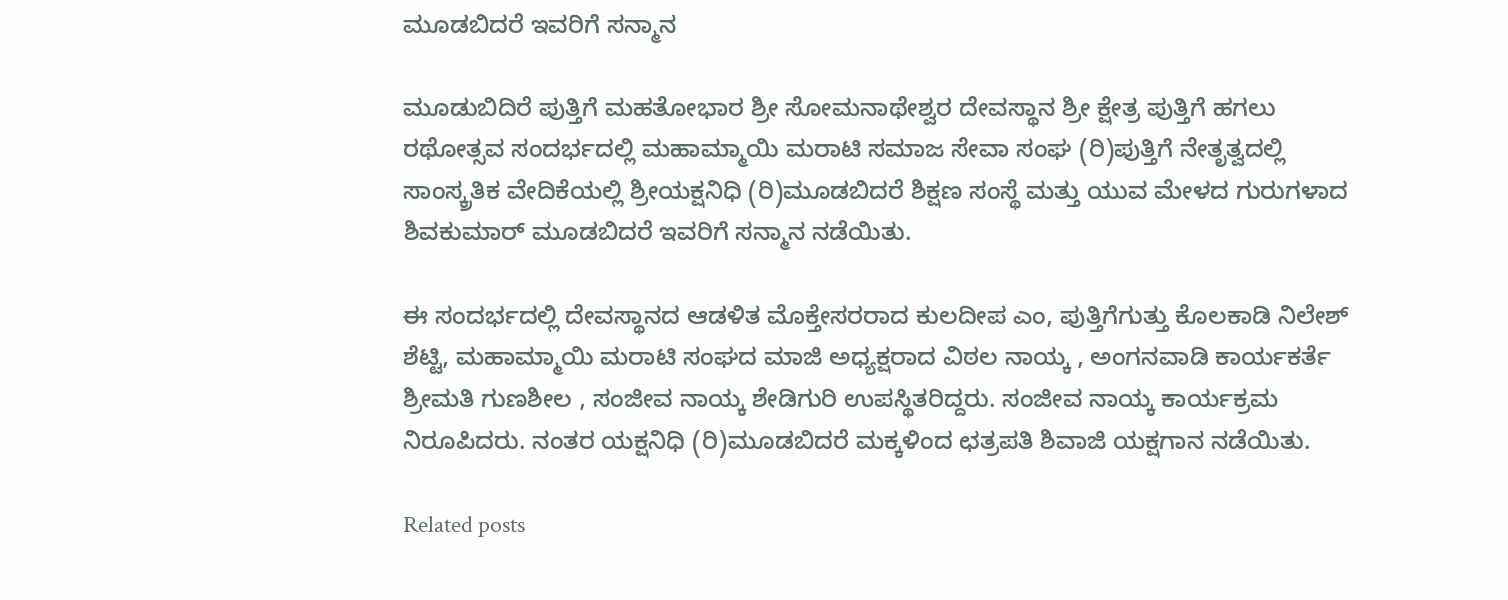ಮೂಡಬಿದರೆ ಇವರಿಗೆ ಸನ್ಮಾನ

ಮೂಡುಬಿದಿರೆ ಪುತ್ತಿಗೆ ಮಹತೋಭಾರ ಶ್ರೀ ಸೋಮನಾಥೇಶ್ವರ ದೇವಸ್ಥಾನ ಶ್ರೀ ಕ್ಷೇತ್ರ ಪುತ್ತಿಗೆ ಹಗಲು ರಥೋತ್ಸವ ಸಂದರ್ಭದಲ್ಲಿ ಮಹಾಮ್ಮಾಯಿ ಮರಾಟಿ ಸಮಾಜ ಸೇವಾ ಸಂಘ (ರಿ)ಪುತ್ತಿಗೆ ನೇತೃತ್ವದಲ್ಲಿ ಸಾಂಸ್ಕ್ರತಿಕ ವೇದಿಕೆಯಲ್ಲಿ ಶ್ರೀಯಕ್ಷನಿಧಿ (ರಿ)ಮೂಡಬಿದರೆ ಶಿಕ್ಷಣ ಸಂಸ್ಥೆ ಮತ್ತು ಯುವ ಮೇಳದ ಗುರುಗಳಾದ ಶಿವಕುಮಾರ್ ಮೂಡಬಿದರೆ ಇವರಿಗೆ ಸನ್ಮಾನ ನಡೆಯಿತು.

ಈ ಸಂದರ್ಭದಲ್ಲಿ ದೇವಸ್ಥಾನದ ಆಡಳಿತ ಮೊಕ್ತೇಸರರಾದ ಕುಲದೀಪ ಎಂ, ಪುತ್ತಿಗೆಗುತ್ತು ಕೊಲಕಾಡಿ ನಿಲೇಶ್ ಶೆಟ್ಟಿ, ಮಹಾಮ್ಮಾಯಿ ಮರಾಟಿ ಸಂಘದ ಮಾಜಿ ಅಧ್ಯಕ್ಷರಾದ ವಿಠಲ ನಾಯ್ಕ , ಅಂಗನವಾಡಿ ಕಾರ್ಯಕರ್ತೆ ಶ್ರೀಮತಿ ಗುಣಶೀಲ , ಸಂಜೀವ ನಾಯ್ಕ ಶೇಡಿಗುರಿ ಉಪಸ್ಥಿತರಿದ್ದರು. ಸಂಜೀವ ನಾಯ್ಕ ಕಾರ್ಯಕ್ರಮ ನಿರೂಪಿದರು. ನಂತರ ಯಕ್ಷನಿಧಿ (ರಿ)ಮೂಡಬಿದರೆ ಮಕ್ಕಳಿಂದ ಛತ್ರಪತಿ ಶಿವಾಜಿ ಯಕ್ಷಗಾನ ನಡೆಯಿತು.

Related posts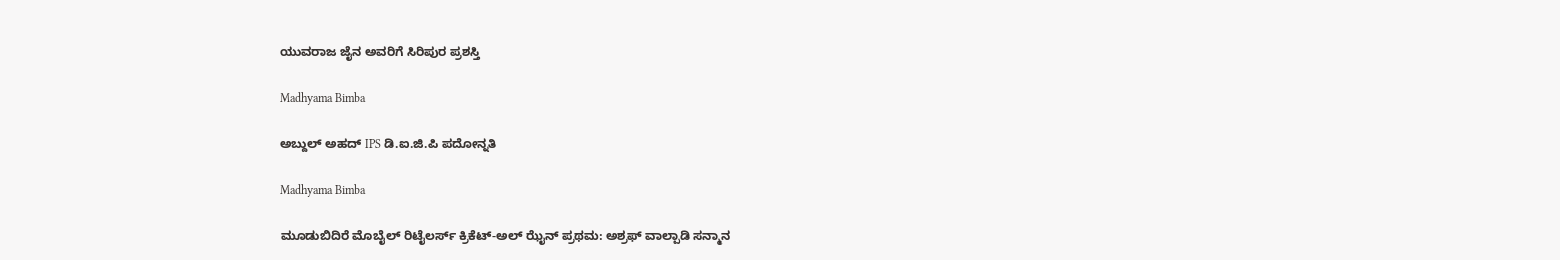ಯುವರಾಜ ಜೈನ ಅವರಿಗೆ ಸಿರಿಪುರ ಪ್ರಶಸ್ತಿ

Madhyama Bimba

ಅಬ್ದುಲ್ ಅಹದ್ IPS ಡಿ.ಐ.ಜಿ.ಪಿ ಪದೋನ್ನತಿ

Madhyama Bimba

ಮೂಡುಬಿದಿರೆ ಮೊಬೈಲ್ ರಿಟೈಲರ್ಸ್ ಕ್ರಿಕೆಟ್-ಅಲ್ ಝೈನ್ ಪ್ರಥಮ: ಅಶ್ರಫ್ ವಾಲ್ಪಾಡಿ ಸನ್ಮಾನ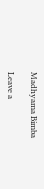Madhyama Bimba

Leave a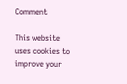Comment

This website uses cookies to improve your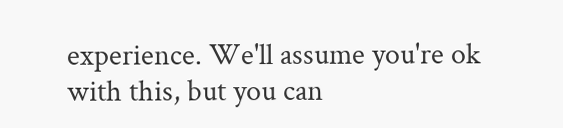experience. We'll assume you're ok with this, but you can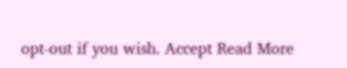opt-out if you wish. Accept Read More